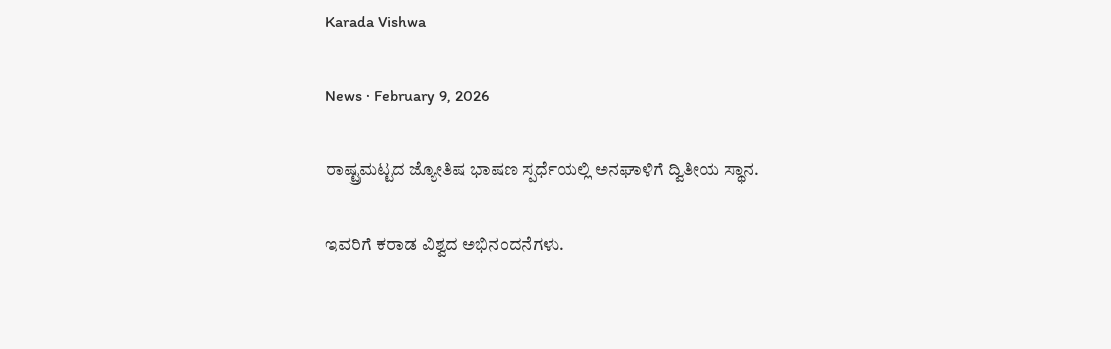Karada Vishwa

News · February 9, 2026

ರಾಷ್ಟ್ರಮಟ್ಟದ ಜ್ಯೋತಿಷ ಭಾಷಣ ಸ್ಪರ್ಧೆಯಲ್ಲಿ ಅನಘಾಳಿಗೆ ದ್ವಿತೀಯ ಸ್ಥಾನ.

ಇವರಿಗೆ ಕರಾಡ ವಿಶ್ವದ ಅಭಿನಂದನೆಗಳು.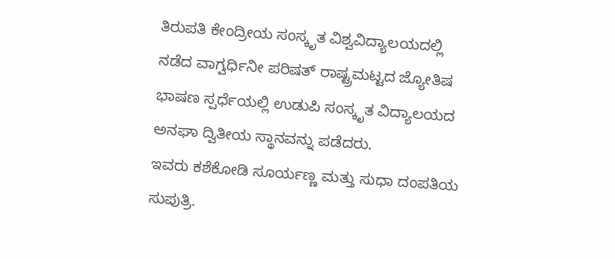ತಿರುಪತಿ ಕೇಂದ್ರೀಯ ಸಂಸ್ಕೃತ ವಿಶ್ವವಿದ್ಯಾಲಯದಲ್ಲಿ ನಡೆದ ವಾಗ್ವರ್ಧಿನೀ ಪರಿಷತ್ ರಾಷ್ಟ್ರಮಟ್ಟದ ಜ್ಯೋತಿಷ ಭಾಷಣ ಸ್ಪರ್ಧೆಯಲ್ಲಿ ಉಡುಪಿ ಸಂಸ್ಕೃತ ವಿದ್ಯಾಲಯದ ಅನಘಾ ದ್ವಿತೀಯ ಸ್ಥಾನವನ್ನು ಪಡೆದರು.
ಇವರು ಕಶೆಕೋಡಿ ಸೂರ್ಯಣ್ಣ ಮತ್ತು ಸುಧಾ ದಂಪತಿಯ ಸುಪುತ್ರಿ.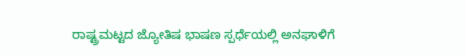ರಾಷ್ಟ್ರಮಟ್ಟದ ಜ್ಯೋತಿಷ ಭಾಷಣ ಸ್ಪರ್ಧೆಯಲ್ಲಿ ಅನಘಾಳಿಗೆ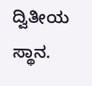ದ್ವಿತೀಯ ಸ್ಥಾನ.